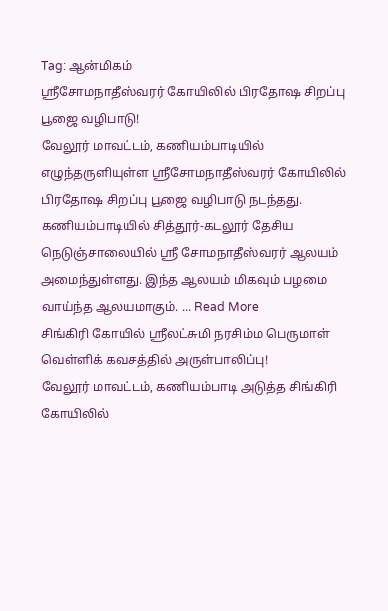Tag: ஆன்மிகம்
ஶ்ரீசோமநாதீஸ்வரர் கோயிலில் பிரதோஷ சிறப்பு பூஜை வழிபாடு!
வேலூர் மாவட்டம், கணியம்பாடியில் எழுந்தருளியுள்ள ஶ்ரீசோமநாதீஸ்வரர் கோயிலில் பிரதோஷ சிறப்பு பூஜை வழிபாடு நடந்தது. கணியம்பாடியில் சித்தூர்-கடலூர் தேசிய நெடுஞ்சாலையில் ஸ்ரீ சோமநாதீஸ்வரர் ஆலயம் அமைந்துள்ளது. இந்த ஆலயம் மிகவும் பழமை வாய்ந்த ஆலயமாகும். ... Read More
சிங்கிரி கோயில் ஶ்ரீலட்சுமி நரசிம்ம பெருமாள் வெள்ளிக் கவசத்தில் அருள்பாலிப்பு!
வேலூர் மாவட்டம், கணியம்பாடி அடுத்த சிங்கிரி கோயிலில்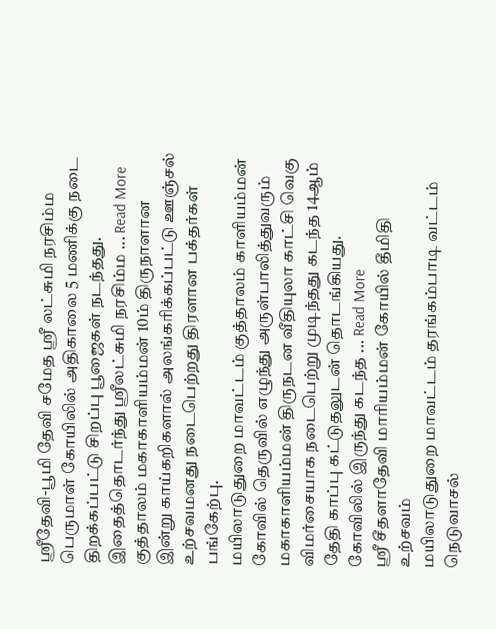ஶ்ரீதேவி-பூமி தேவி சமேத ஶ்ரீ லட்சுமி நரசிம்ம பெருமாள் கோயிலில் அதிகாலை 5 மணிக்கு நடை திறக்கப்பட்டு சிறப்பு பூஜைகள் நடந்தது. இதைத்தொடர்ந்து ஶ்ரீலட்சுமி நரசிம்ம ... Read More
குத்தாலம் மகாகாளியம்மன் 10ம் திருநாளான இன்று காய்கறிகளால் அலங்கரிக்கப்பட்டு ஊஞ்சல் உற்சவமனது நடைபெற்றது திரளான பக்தர்கள் பங்கேற்பு.
மயிலாடுதுறை மாவட்டம் குத்தாலம் காளியம்மன் கோவில் தெருவில் எழுந்து அருள்பாலித்துவரும் மகாகாளியம்மன் திருநடன வீதியுலா காட்சி வெகு விமர்சையாக நடைபெற்று முடிந்தது கடந்த 14ஆம் தேதி காப்பு கட்டுதலுடன் தொடங்கியது. கோவிலில் இருந்து கடந்த ... Read More
ஸ்ரீ சீதளாதேவி மாரியம்மன் கோயில் தீமிதி உற்சவம்
மயிலாடுதுறை மாவட்டம் தரங்கம்பாடி வட்டம் நெடுவாசல்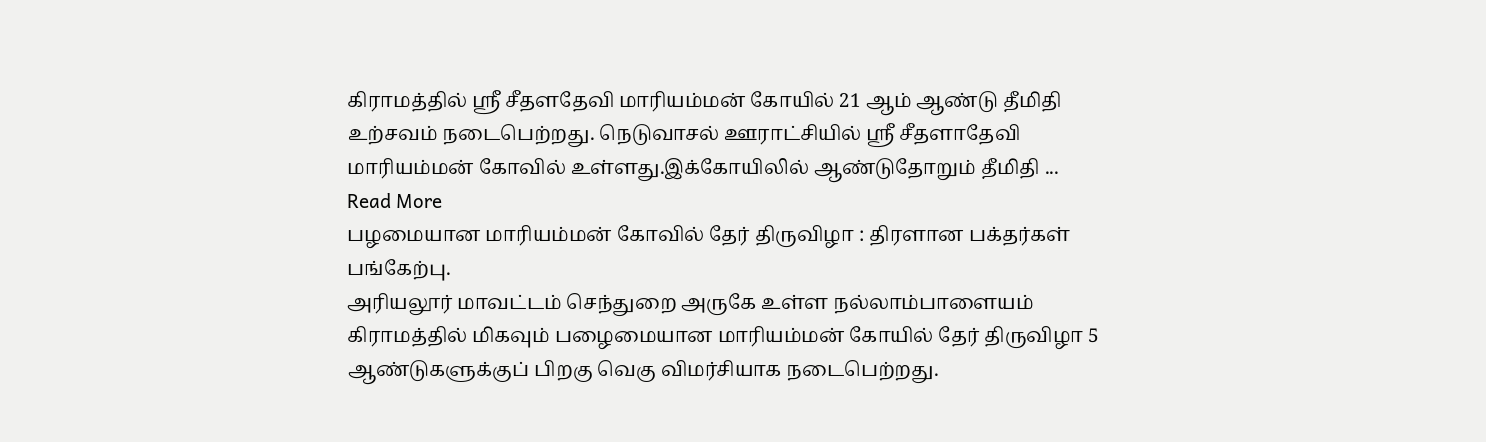கிராமத்தில் ஸ்ரீ சீதளதேவி மாரியம்மன் கோயில் 21 ஆம் ஆண்டு தீமிதி உற்சவம் நடைபெற்றது. நெடுவாசல் ஊராட்சியில் ஸ்ரீ சீதளாதேவி மாரியம்மன் கோவில் உள்ளது.இக்கோயிலில் ஆண்டுதோறும் தீமிதி ... Read More
பழமையான மாரியம்மன் கோவில் தேர் திருவிழா : திரளான பக்தர்கள் பங்கேற்பு.
அரியலூர் மாவட்டம் செந்துறை அருகே உள்ள நல்லாம்பாளையம் கிராமத்தில் மிகவும் பழைமையான மாரியம்மன் கோயில் தேர் திருவிழா 5 ஆண்டுகளுக்குப் பிறகு வெகு விமர்சியாக நடைபெற்றது.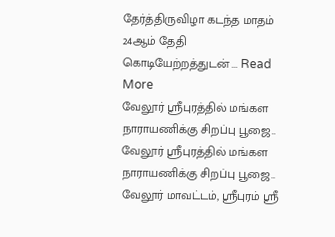தேர்த்திருவிழா கடந்த மாதம் 24ஆம் தேதி கொடியேற்றத்துடன் ... Read More
வேலூர் ஸ்ரீபுரத்தில் மங்கள நாராயணிக்கு சிறப்பு பூஜை..
வேலூர் ஸ்ரீபுரத்தில் மங்கள நாராயணிக்கு சிறப்பு பூஜை.. வேலூர் மாவட்டம், ஸ்ரீபுரம் ஸ்ரீ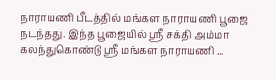நாராயணி பீடத்தில் மங்கள நாராயணி பூஜை நடந்தது. இந்த பூஜையில் ஸ்ரீ சக்தி அம்மா கலந்துகொண்டு ஸ்ரீ மங்கள நாராயணி ...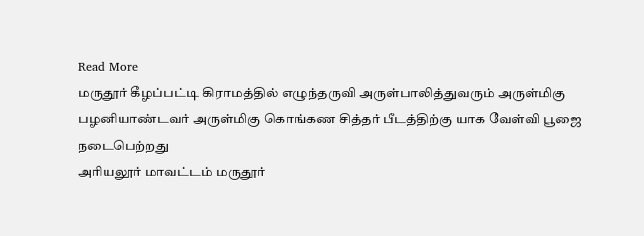Read More
மருதூர் கீழப்பட்டி கிராமத்தில் எழுந்தருவி அருள்பாலித்துவரும் அருள்மிகு பழனியாண்டவர் அருள்மிகு கொங்கண சித்தர் பீடத்திற்கு யாக வேள்வி பூஜை நடைபெற்றது
அரியலூர் மாவட்டம் மருதூர்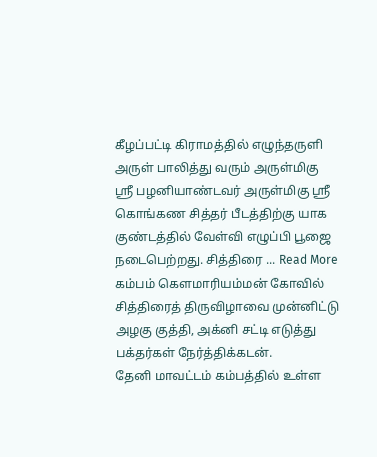கீழப்பட்டி கிராமத்தில் எழுந்தருளி அருள் பாலித்து வரும் அருள்மிகு ஸ்ரீ பழனியாண்டவர் அருள்மிகு ஸ்ரீ கொங்கண சித்தர் பீடத்திற்கு யாக குண்டத்தில் வேள்வி எழுப்பி பூஜை நடைபெற்றது. சித்திரை ... Read More
கம்பம் கௌமாரியம்மன் கோவில் சித்திரைத் திருவிழாவை முன்னிட்டு அழகு குத்தி, அக்னி சட்டி எடுத்து பக்தர்கள் நேர்த்திக்கடன்.
தேனி மாவட்டம் கம்பத்தில் உள்ள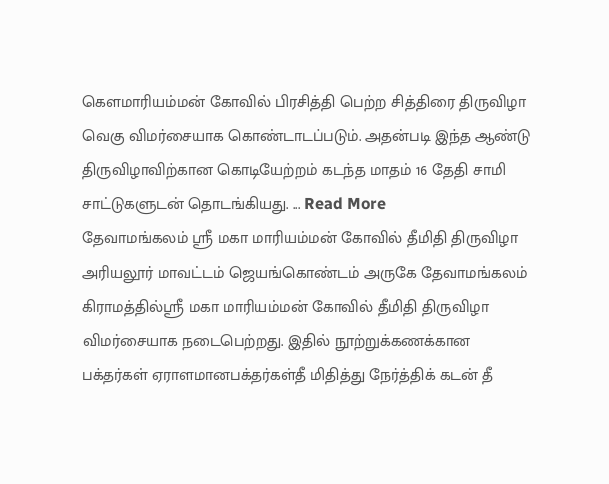கௌமாரியம்மன் கோவில் பிரசித்தி பெற்ற சித்திரை திருவிழா வெகு விமர்சையாக கொண்டாடப்படும். அதன்படி இந்த ஆண்டு திருவிழாவிற்கான கொடியேற்றம் கடந்த மாதம் 16 தேதி சாமி சாட்டுகளுடன் தொடங்கியது. ... Read More
தேவாமங்கலம் ஸ்ரீ மகா மாரியம்மன் கோவில் தீமிதி திருவிழா
அரியலூர் மாவட்டம் ஜெயங்கொண்டம் அருகே தேவாமங்கலம் கிராமத்தில்ஸ்ரீ மகா மாரியம்மன் கோவில் தீமிதி திருவிழா விமர்சையாக நடைபெற்றது. இதில் நூற்றுக்கணக்கான பக்தர்கள் ஏராளமானபக்தர்கள்தீ மிதித்து நேர்த்திக் கடன் தீ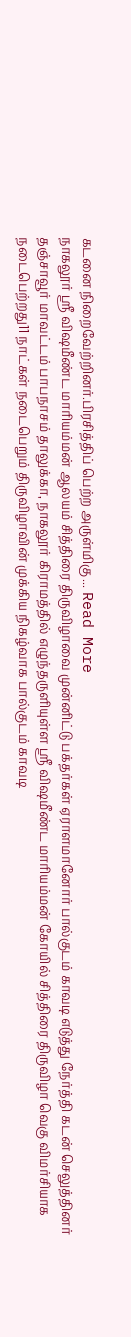கடனை நிறைவேற்றினர்.பிரசித்திப் பெற்ற அருள்மிகு ... Read More
நாகலூர் ஸ்ரீ விஷமீண்ட மாரியம்மன் ஆலயம் சித்திரை திருவிழாவை முன்னிட்டு பக்தர்கள் ஏராளமானோர் பால்குடம் காவடி எடுத்து நேர்த்தி கடன் செலுத்தினர்
தஞ்சாவூர் மாவட்டம் பாபநாசம் தாலுக்கா, நாகலூர் கிராமத்தில் எழுந்தருளியுள்ள ஸ்ரீ விஷமீண்ட மாரியம்மன் கோயில் சித்திரை திருவிழா வெகு விமர்சியாக நடைபெற்றது11 நாட்கள் நடைபெறும் திருவிழாவின் முக்கிய நிகழ்வாக பால்குடம் காவடி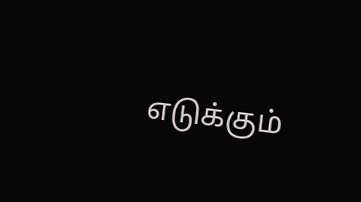எடுக்கும்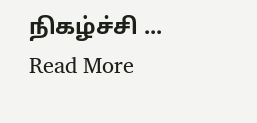நிகழ்ச்சி ... Read More